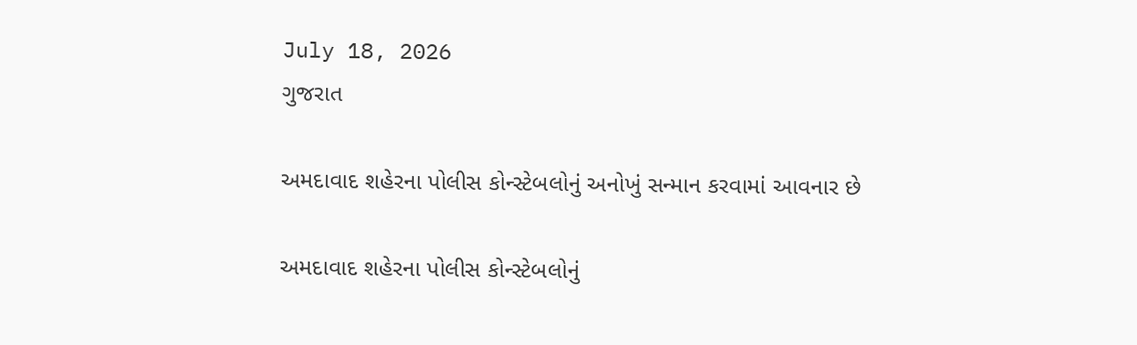July 18, 2026
ગુજરાત

અમદાવાદ શહેરના પોલીસ કોન્સ્ટેબલોનું અનોખું સન્માન કરવામાં આવનાર છે

અમદાવાદ શહેરના પોલીસ કોન્સ્ટેબલોનું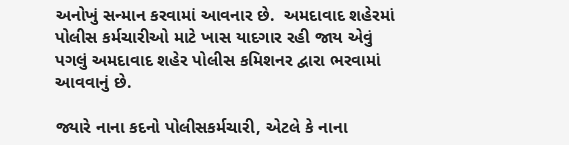અનોખું સન્માન કરવામાં આવનાર છે.  અમદાવાદ શહેરમાં પોલીસ કર્મચારીઓ માટે ખાસ યાદગાર રહી જાય એવું પગલું અમદાવાદ શહેર પોલીસ કમિશનર દ્વારા ભરવામાં આવવાનું છે.

જ્યારે નાના કદનો પોલીસકર્મચારી, એટલે કે નાના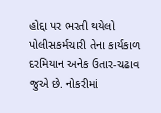હોદ્દા પર ભરતી થયેલો પોલીસકર્મચારી તેના કાર્યકાળ દરમિયાન અનેક ઉતાર-ચઢાવ જુએ છે. નોકરીમાં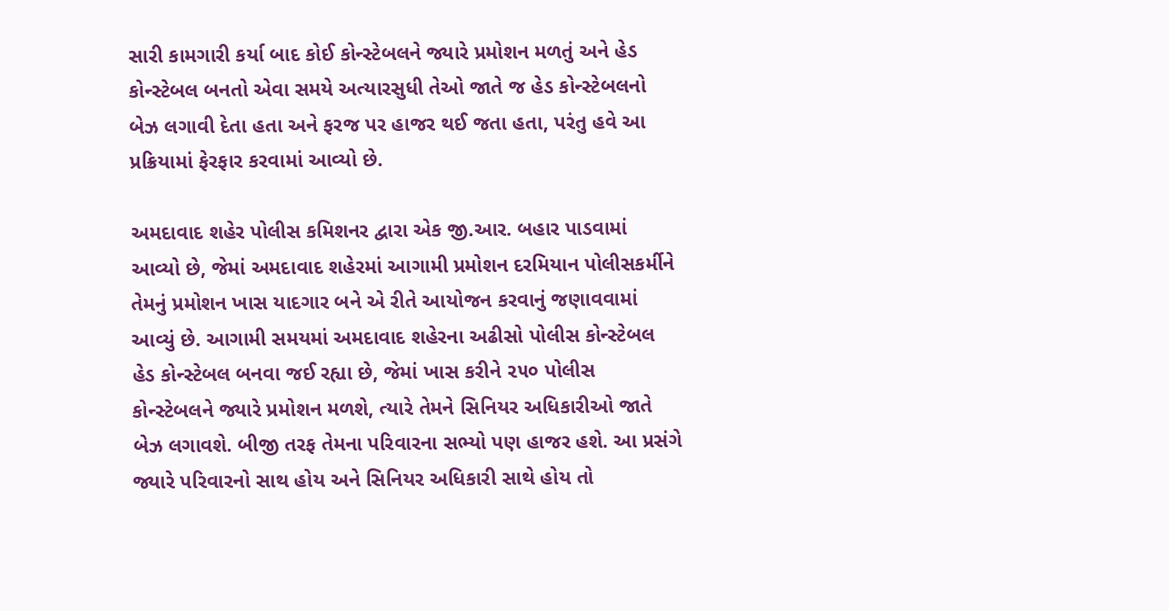સારી કામગારી કર્યા બાદ કોઈ કોન્સ્ટેબલને જ્યારે પ્રમોશન મળતું અને હેડ કોન્સ્ટેબલ બનતો એવા સમયે અત્યારસુધી તેઓ જાતે જ હેડ કોન્સ્ટેબલનો બેઝ લગાવી દેતા હતા અને ફરજ પર હાજર થઈ જતા હતા, પરંતુ હવે આ પ્રક્રિયામાં ફેરફાર કરવામાં આવ્યો છે.

અમદાવાદ શહેર પોલીસ કમિશનર દ્વારા એક જી.આર. બહાર પાડવામાં આવ્યો છે, જેમાં અમદાવાદ શહેરમાં આગામી પ્રમોશન દરમિયાન પોલીસકર્મીને તેમનું પ્રમોશન ખાસ યાદગાર બને એ રીતે આયોજન કરવાનું જણાવવામાં આવ્યું છે. આગામી સમયમાં અમદાવાદ શહેરના અઢીસો પોલીસ કોન્સ્ટેબલ હેડ કોન્સ્ટેબલ બનવા જઈ રહ્યા છે, જેમાં ખાસ કરીને ૨૫૦ પોલીસ કોન્સ્ટેબલને જ્યારે પ્રમોશન મળશે, ત્યારે તેમને સિનિયર અધિકારીઓ જાતે બેઝ લગાવશે. બીજી તરફ તેમના પરિવારના સભ્યો પણ હાજર હશે. આ પ્રસંગે જ્યારે પરિવારનો સાથ હોય અને સિનિયર અધિકારી સાથે હોય તો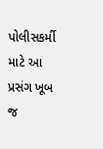પોલીસકર્મી માટે આ પ્રસંગ ખૂબ જ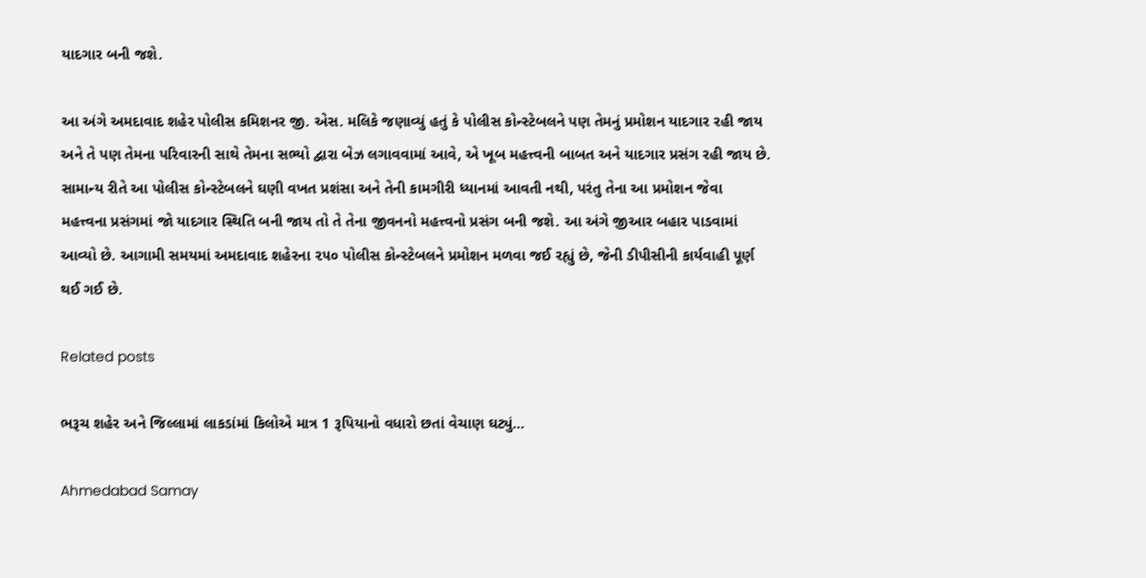યાદગાર બની જશે.

આ અંગે અમદાવાદ શહેર પોલીસ કમિશનર જી. એસ. મલિકે જણાવ્યું હતું કે પોલીસ કોન્સ્ટેબલને પણ તેમનું પ્રમોશન યાદગાર રહી જાય અને તે પણ તેમના પરિવારની સાથે તેમના સભ્યો દ્વારા બેઝ લગાવવામાં આવે, એ ખૂબ મહત્ત્વની બાબત અને યાદગાર પ્રસંગ રહી જાય છે. સામાન્ય રીતે આ પોલીસ કોન્સ્ટેબલને ઘણી વખત પ્રશંસા અને તેની કામગીરી ધ્યાનમાં આવતી નથી, પરંતુ તેના આ પ્રમોશન જેવા મહત્ત્વના પ્રસંગમાં જો યાદગાર સ્થિતિ બની જાય તો તે તેના જીવનનો મહત્ત્વનો પ્રસંગ બની જશે. આ અંગે જીઆર બહાર પાડવામાં આવ્યો છે. આગામી સમયમાં અમદાવાદ શહેરના ૨૫૦ પોલીસ કોન્સ્ટેબલને પ્રમોશન મળવા જઈ રહ્યું છે, જેની ડીપીસીની કાર્યવાહી પૂર્ણ થઈ ગઈ છે.

Related posts

ભરૂચ શહેર અને જિલ્લામાં લાકડાંમાં કિલોએ માત્ર 1 રૂપિયાનો વધારો છતાં વેચાણ ઘટ્યું…

Ahmedabad Samay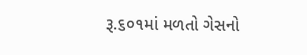રૂ.૬૦૧માં મળતો ગેસનો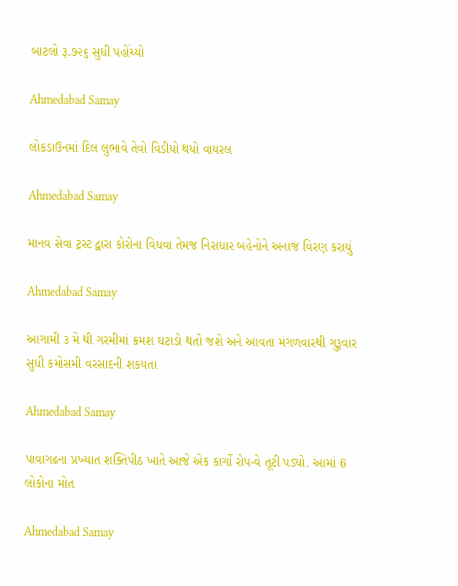બાટલો રૂ.૭૨૬ સુધી પહોંચ્યો

Ahmedabad Samay

લોકડાઉનમાં દિલ લુભાવે તેવો વિડીયો થયો વાયરલ

Ahmedabad Samay

માનવ સેવા ટ્રસ્ટ દ્વારા કોરોના વિધવા તેમજ નિરાધાર બહેનોને અનાજ વિરણ કરાયું

Ahmedabad Samay

આગામી ૩ મે થી ગરમીમાં ક્રમશ ઘટાડો થતો જશે અને આવતા મંગળવારથી ગુરૂવાર સુધી કમોસમી વરસાદની શકયતા

Ahmedabad Samay

પાવાગઢના પ્રખ્યાત શક્તિપીઠ ખાતે આજે એક કાર્ગો રોપ-વે તૂટી પડ્યો. આમાં 6 લોકોના મોત

Ahmedabad Samay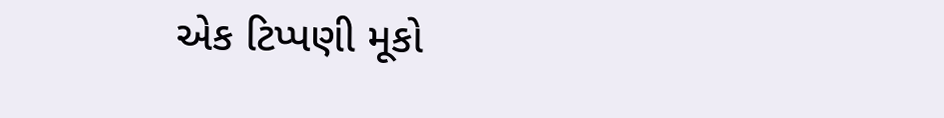એક ટિપ્પણી મૂકો